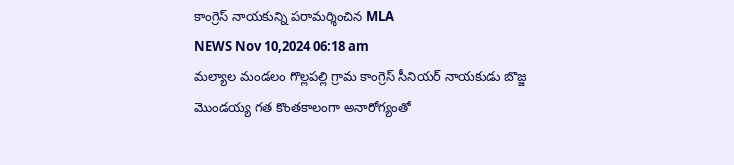కాంగ్రెస్ నాయకున్ని పరామర్శించిన MLA
NEWS Nov 10,2024 06:18 am
మల్యాల మండలం గొల్లపల్లి గ్రామ కాంగ్రెస్ సీనియర్ నాయకుడు బొజ్జ మొండయ్య గత కొంతకాలంగా అనారోగ్యంతో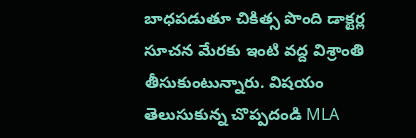బాధపడుతూ చికిత్స పొంది డాక్టర్ల సూచన మేరకు ఇంటి వద్ద విశ్రాంతి తీసుకుంటున్నారు. విషయం తెలుసుకున్న చొప్పదండి MLA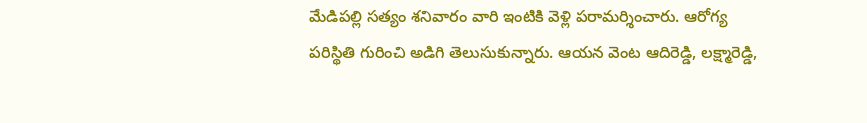మేడిపల్లి సత్యం శనివారం వారి ఇంటికి వెళ్లి పరామర్శించారు. ఆరోగ్య పరిస్థితి గురించి అడిగి తెలుసుకున్నారు. ఆయన వెంట ఆదిరెడ్డి, లక్ష్మారెడ్డి,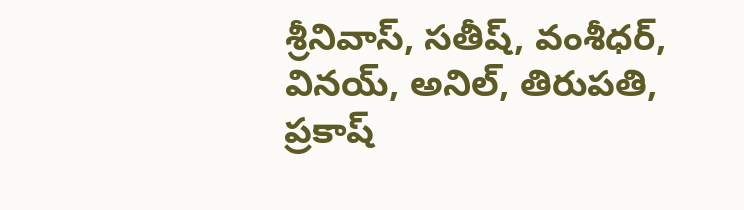శ్రీనివాస్, సతీష్, వంశీధర్, వినయ్, అనిల్, తిరుపతి, ప్రకాష్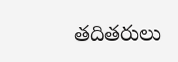తదితరులు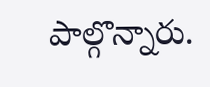పాల్గొన్నారు.